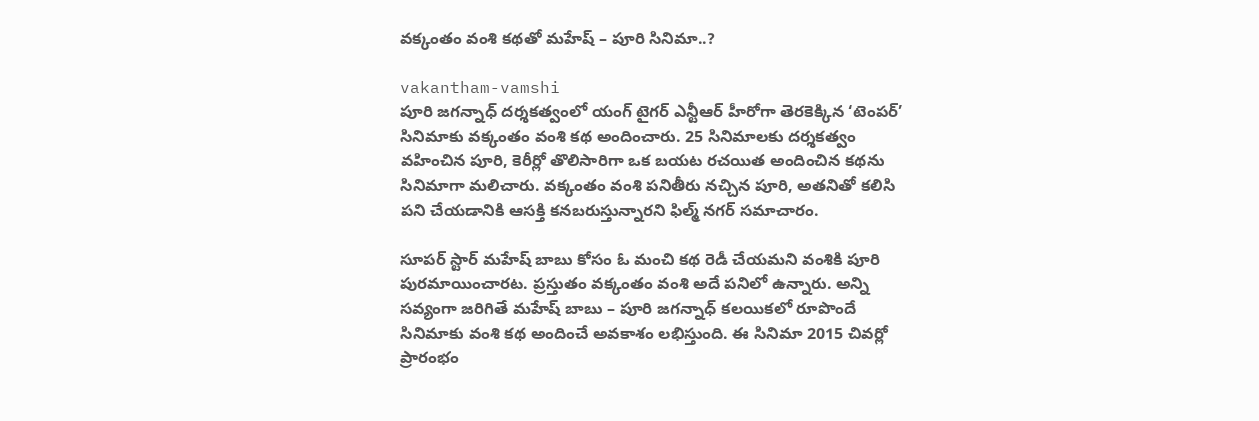వక్కంతం వంశి కథతో మహేష్ – పూరి సినిమా..?

vakantham-vamshi
పూరి జగన్నాధ్ దర్శకత్వంలో యంగ్ టైగర్ ఎన్టీఆర్ హీరోగా తెరకెక్కిన ‘టెంపర్’ సినిమాకు వక్కంతం వంశి కథ అందించారు. 25 సినిమాలకు దర్శకత్వం వహించిన పూరి, కెరీర్లో తొలిసారిగా ఒక బయట రచయిత అందించిన కథను సినిమాగా మలిచారు. వక్కంతం వంశి పనితీరు నచ్చిన పూరి, అతనితో కలిసి పని చేయడానికి ఆసక్తి కనబరుస్తున్నారని ఫిల్మ్ నగర్ సమాచారం.

సూపర్ స్టార్ మహేష్ బాబు కోసం ఓ మంచి కథ రెడీ చేయమని వంశికి పూరి పురమాయించారట. ప్రస్తుతం వక్కంతం వంశి అదే పనిలో ఉన్నారు. అన్ని సవ్యంగా జరిగితే మహేష్ బాబు – పూరి జగన్నాధ్ కలయికలో రూపొందే సినిమాకు వంశి కథ అందించే అవకాశం లభిస్తుంది. ఈ సినిమా 2015 చివర్లో ప్రారంభం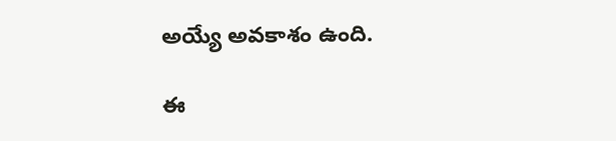అయ్యే అవకాశం ఉంది.

ఈ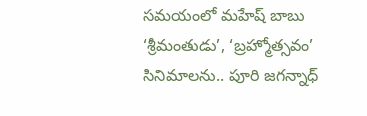సమయంలో మహేష్ బాబు ‘శ్రీమంతుడు’, ‘బ్రహ్మోత్సవం’ సినిమాలను.. పూరి జగన్నాధ్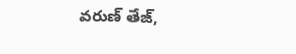వరుణ్ తేజ్,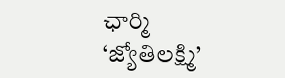ఛార్మి ‘జ్యోతిలక్ష్మి’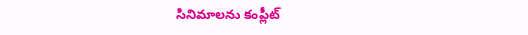సినిమాలను కంప్లీట్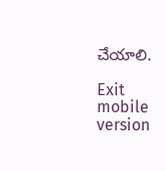చేయాలి.

Exit mobile version